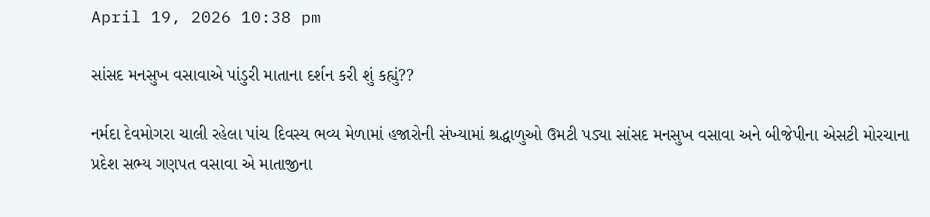April 19, 2026 10:38 pm

સાંસદ મનસુખ વસાવાએ પાંડુરી માતાના દર્શન કરી શું કહ્યું??

નર્મદા દેવમોગરા ચાલી રહેલા પાંચ દિવસ્ય ભવ્ય મેળામાં હજારોની સંખ્યામાં શ્રદ્ધાળુઓ ઉમટી પડ્યા સાંસદ મનસુખ વસાવા અને બીજેપીના એસટી મોરચાના પ્રદેશ સભ્ય ગણપત વસાવા એ માતાજીના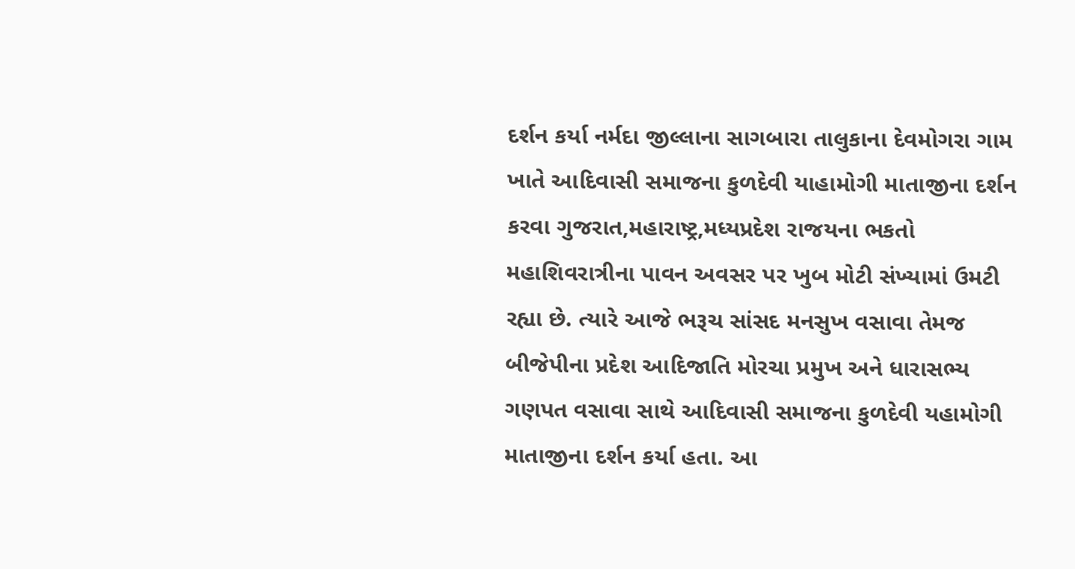દર્શન કર્યા નર્મદા જીલ્લાના સાગબારા તાલુકાના દેવમોગરા ગામ ખાતે આદિવાસી સમાજના કુળદેવી યાહામોગી માતાજીના દર્શન કરવા ગુજરાત,મહારાષ્ટ્ર,મધ્યપ્રદેશ રાજયના ભકતો મહાશિવરાત્રીના પાવન અવસર પર ખુબ મોટી સંખ્યામાં ઉમટી રહ્યા છે. ત્યારે આજે ભરૂચ સાંસદ મનસુખ વસાવા તેમજ બીજેપીના પ્રદેશ આદિજાતિ મોરચા પ્રમુખ અને ધારાસભ્ય ગણપત વસાવા સાથે આદિવાસી સમાજના કુળદેવી યહામોગી માતાજીના દર્શન કર્યા હતા. આ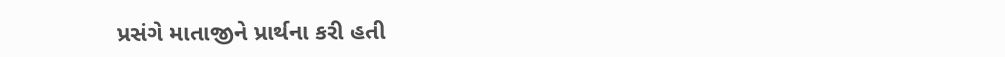પ્રસંગે માતાજીને પ્રાર્થના કરી હતી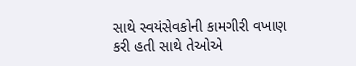સાથે સ્વયંસેવકોની કામગીરી વખાણ કરી હતી સાથે તેઓએ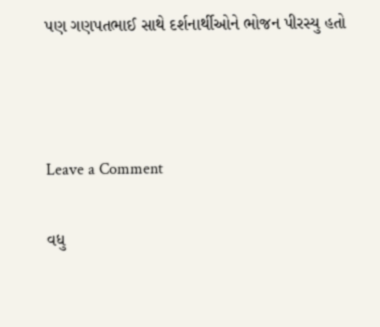પણ ગણપતભાઈ સાથે દર્શનાર્થીઓને ભોજન પીરસ્યુ હતો



Leave a Comment

વધુ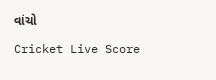વાંચો

Cricket Live Score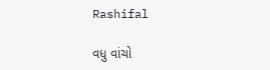Rashifal

વધુ વાંચો